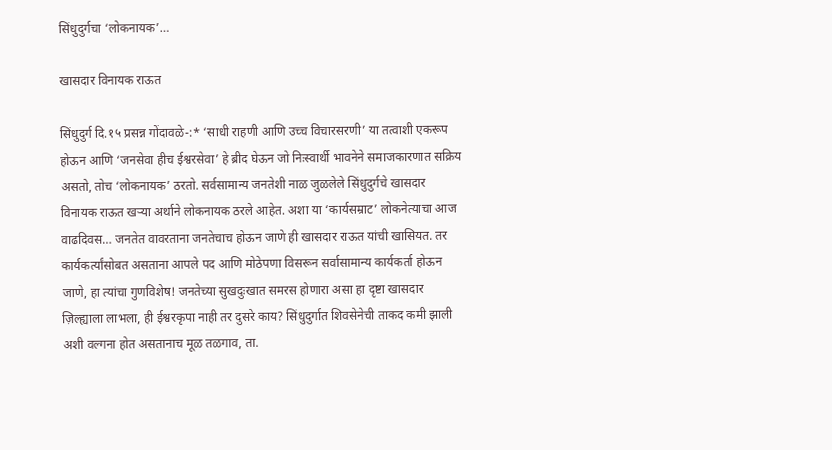सिंधुदुर्गचा ‘लोकनायक’…

खासदार विनायक राऊत

सिंधुदुर्ग दि.१५ प्रसन्न गोंदावळे-:* ‘साधी राहणी आणि उच्च विचारसरणी’ या तत्वाशी एकरूप होऊन आणि ‘जनसेवा हीच ईश्वरसेवा’ हे ब्रीद घेऊन जो निःस्वार्थी भावनेने समाजकारणात सक्रिय असतो, तोच ‘लोकनायक’ ठरतो. सर्वसामान्य जनतेशी नाळ जुळलेले सिंधुदुर्गचे खासदार विनायक राऊत खऱ्या अर्थाने लोकनायक ठरले आहेत. अशा या ‘कार्यसम्राट’ लोकनेत्याचा आज वाढदिवस… जनतेत वावरताना जनतेचाच होऊन जाणे ही खासदार राऊत यांची खासियत. तर कार्यकर्त्यांसोबत असताना आपले पद आणि मोठेपणा विसरून सर्वासामान्य कार्यकर्ता होऊन जाणे, हा त्यांचा गुणविशेष! जनतेच्या सुखदुःखात समरस होणारा असा हा दृष्टा खासदार ज़िल्ह्याला लाभला, ही ईश्वरकृपा नाही तर दुसरे काय? सिंधुदुर्गात शिवसेनेची ताकद कमी झाली अशी वल्गना होत असतानाच मूळ तळगाव, ता.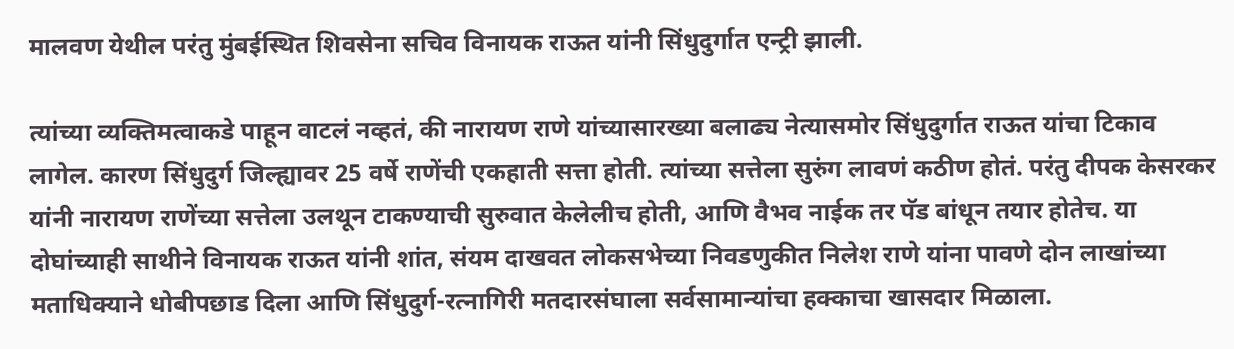मालवण येथील परंतु मुंबईस्थित शिवसेना सचिव विनायक राऊत यांनी सिंधुदुर्गात एन्ट्री झाली.

त्यांच्या व्यक्तिमत्वाकडे पाहून वाटलं नव्हतं, की नारायण राणे यांच्यासारख्या बलाढ्य नेत्यासमोर सिंधुदुर्गात राऊत यांचा टिकाव लागेल. कारण सिंधुदुर्ग जिल्ह्यावर 25 वर्षे राणेंची एकहाती सत्ता होती. त्यांच्या सत्तेला सुरुंग लावणं कठीण होतं. परंतु दीपक केसरकर यांनी नारायण राणेंच्या सत्तेला उलथून टाकण्याची सुरुवात केलेलीच होती, आणि वैभव नाईक तर पॅड बांधून तयार होतेच. या दोघांच्याही साथीने विनायक राऊत यांनी शांत, संयम दाखवत लोकसभेच्या निवडणुकीत निलेश राणे यांना पावणे दोन लाखांच्या मताधिक्याने धोबीपछाड दिला आणि सिंधुदुर्ग-रत्नागिरी मतदारसंघाला सर्वसामान्यांचा हक्काचा खासदार मिळाला.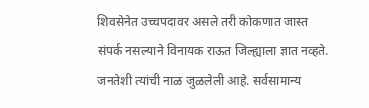शिवसेनेत उच्चपदावर असले तरी कोकणात जास्त संपर्क नसल्याने विनायक राऊत जिल्ह्याला ज्ञात नव्हते. जनतेशी त्यांची नाळ जुळलेली आहे. सर्वसामान्य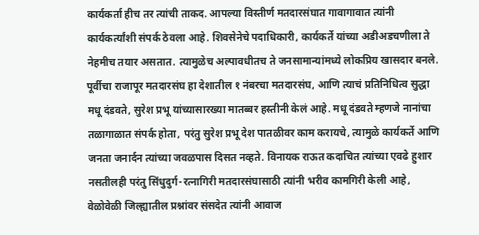कार्यकर्ता हीच तर त्यांची ताकद. आपल्या विस्तीर्ण मतदारसंघात गावागावात त्यांनी कार्यकर्त्यांशी संपर्क ठेवला आहे. शिवसेनेचे पदाधिकारी, कार्यकर्ते यांच्या अडीअडचणीला ते नेहमीच तयार असतात. त्यामुळेच अल्पावधीतच ते जनसामान्यांमध्ये लोकप्रिय खासदार बनले. पूर्वीचा राजापूर मतदारसंघ हा देशातील १ नंबरचा मतदारसंघ, आणि त्याचं प्रतिनिधित्व सुद्धा मधू दंडवते, सुरेश प्रभू यांच्यासारख्या मातब्बर हस्तीनी केलं आहे. मधू दंडवते म्हणजे नानांचा तळागाळात संपर्क होता, परंतु सुरेश प्रभू देश पातळीवर काम करायचे, त्यामुळे कार्यकर्ते आणि जनता जनार्दन त्यांच्या जवळपास दिसत नव्हते. विनायक राऊत कदाचित त्यांच्या एवढे हुशार नसतीलही परंतु सिंधुदुर्ग-रत्नागिरी मतदारसंघासाठी त्यांनी भरीव कामगिरी केली आहे, वेळोवेळी जिल्ह्यातील प्रश्नांवर संसदेत त्यांनी आवाज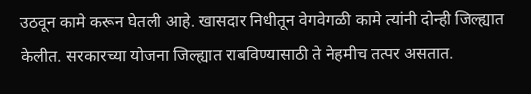उठवून कामे करून घेतली आहे. खासदार निधीतून वेगवेगळी कामे त्यांनी दोन्ही जिल्ह्यात केलीत. सरकारच्या योजना जिल्ह्यात राबविण्यासाठी ते नेहमीच तत्पर असतात.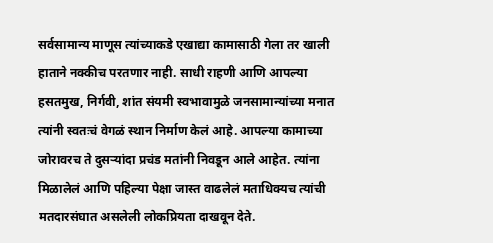सर्वसामान्य माणूस त्यांच्याकडे एखाद्या कामासाठी गेला तर खाली हाताने नक्कीच परतणार नाही. साधी राहणी आणि आपल्या हसतमुख, निर्गवी, शांत संयमी स्वभावामुळे जनसामान्यांच्या मनात त्यांनी स्वतःचं वेगळं स्थान निर्माण केलं आहे. आपल्या कामाच्या जोरावरच ते दुसऱ्यांदा प्रचंड मतांनी निवडून आले आहेत. त्यांना मिळालेलं आणि पहिल्या पेक्षा जास्त वाढलेलं मताधिक्यच त्यांची मतदारसंघात असलेली लोकप्रियता दाखवून देते.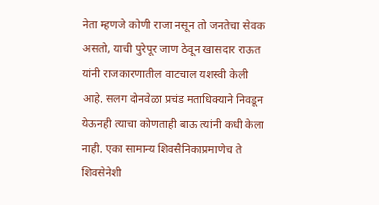नेता म्हणजे कोणी राजा नसून तो जनतेचा सेवक असतो, याची पुरेपूर जाण ठेवून खासदार राऊत यांनी राजकारणातील वाटचाल यशस्वी केली आहे. सलग दोनवेळा प्रचंड मताधिक्याने निवडून येऊनही त्याचा कोणताही बाऊ त्यांनी कधी केला नाही. एका सामान्य शिवसैनिकाप्रमाणेच ते शिवसेनेशी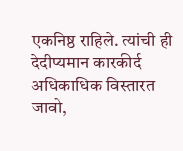एकनिष्ठ राहिले. त्यांची ही देदीप्यमान कारकीर्द अधिकाधिक विस्तारत जावो,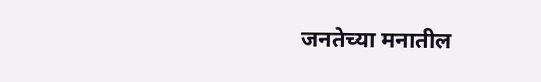जनतेच्या मनातील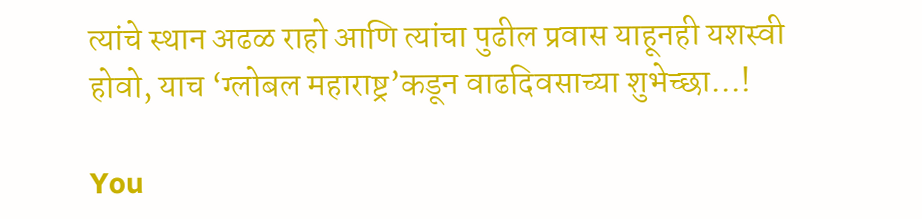त्यांचे स्थान अढळ राहो आणि त्यांचा पुढील प्रवास याहूनही यशस्वी होवो, याच ‘ग्लोबल महाराष्ट्र’कडून वाढदिवसाच्या शुभेच्छा…!

You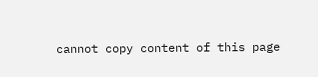cannot copy content of this page